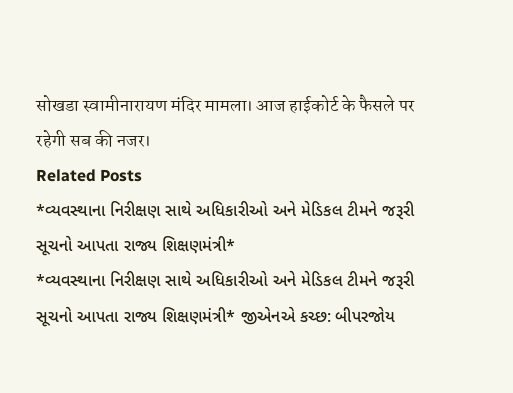सोखडा स्वामीनारायण मंदिर मामला। आज हाईकोर्ट के फैसले पर रहेगी सब की नजर।
Related Posts
*વ્યવસ્થાના નિરીક્ષણ સાથે અધિકારીઓ અને મેડિકલ ટીમને જરૂરી સૂચનો આપતા રાજ્ય શિક્ષણમંત્રી*
*વ્યવસ્થાના નિરીક્ષણ સાથે અધિકારીઓ અને મેડિકલ ટીમને જરૂરી સૂચનો આપતા રાજ્ય શિક્ષણમંત્રી* જીએનએ કચ્છ: બીપરજોય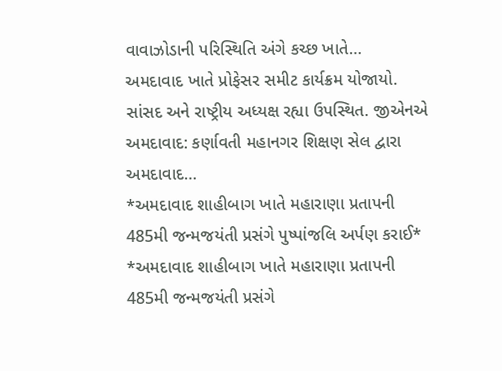વાવાઝોડાની પરિસ્થિતિ અંગે કચ્છ ખાતે…
અમદાવાદ ખાતે પ્રોફેસર સમીટ કાર્યક્રમ યોજાયો. સાંસદ અને રાષ્ટ્રીય અધ્યક્ષ રહ્યા ઉપસ્થિત. જીએનએ અમદાવાદ: કર્ણાવતી મહાનગર શિક્ષણ સેલ દ્વારા અમદાવાદ…
*અમદાવાદ શાહીબાગ ખાતે મહારાણા પ્રતાપની 485મી જન્મજયંતી પ્રસંગે પુષ્પાંજલિ અર્પણ કરાઈ*
*અમદાવાદ શાહીબાગ ખાતે મહારાણા પ્રતાપની 485મી જન્મજયંતી પ્રસંગે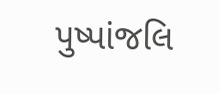પુષ્પાંજલિ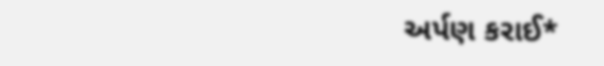અર્પણ કરાઈ*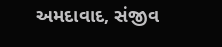અમદાવાદ, સંજીવ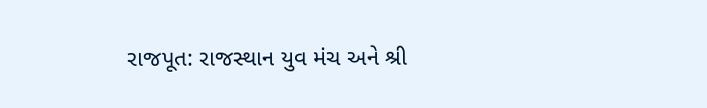રાજપૂત: રાજસ્થાન યુવ મંચ અને શ્રી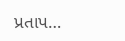પ્રતાપ…